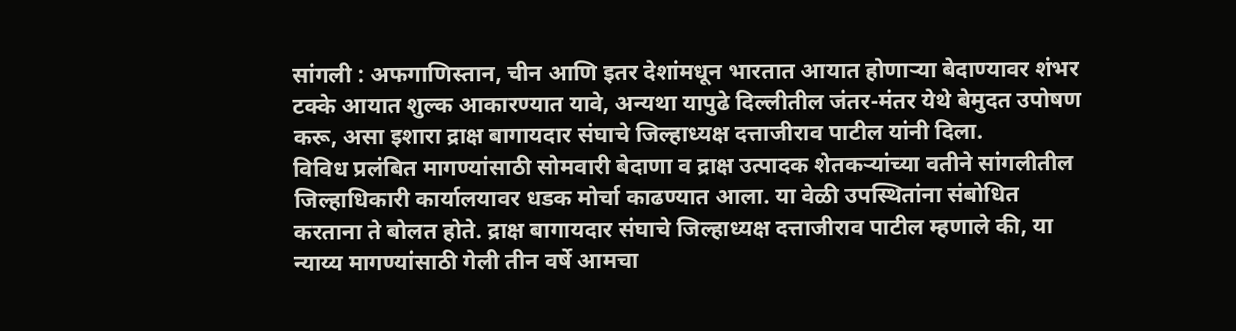सांगली : अफगाणिस्तान, चीन आणि इतर देशांमधून भारतात आयात होणाऱ्या बेदाण्यावर शंभर टक्के आयात शुल्क आकारण्यात यावे, अन्यथा यापुढे दिल्लीतील जंतर-मंतर येथे बेमुदत उपोषण करू, असा इशारा द्राक्ष बागायदार संघाचे जिल्हाध्यक्ष दत्ताजीराव पाटील यांनी दिला.
विविध प्रलंबित मागण्यांसाठी सोमवारी बेदाणा व द्राक्ष उत्पादक शेतकऱ्यांच्या वतीने सांगलीतील जिल्हाधिकारी कार्यालयावर धडक मोर्चा काढण्यात आला. या वेळी उपस्थितांना संबोधित करताना ते बोलत होते. द्राक्ष बागायदार संघाचे जिल्हाध्यक्ष दत्ताजीराव पाटील म्हणाले की, या न्याय्य मागण्यांसाठी गेली तीन वर्षे आमचा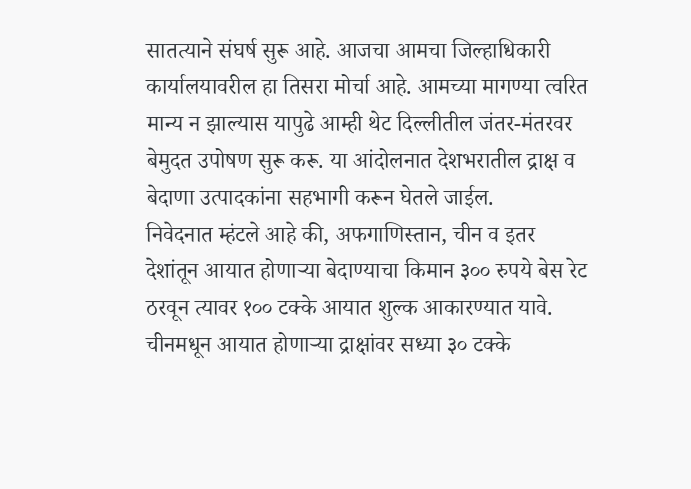सातत्याने संघर्ष सुरू आहे. आजचा आमचा जिल्हाधिकारी कार्यालयावरील हा तिसरा मोर्चा आहे. आमच्या मागण्या त्वरित मान्य न झाल्यास यापुढे आम्ही थेट दिल्लीतील जंतर-मंतरवर बेमुदत उपोषण सुरू करू. या आंदोलनात देशभरातील द्राक्ष व बेदाणा उत्पादकांना सहभागी करून घेतले जाईल.
निवेदनात म्हंटले आहे की, अफगाणिस्तान, चीन व इतर देशांतून आयात होणाऱ्या बेदाण्याचा किमान ३०० रुपये बेस रेट ठरवून त्यावर १०० टक्के आयात शुल्क आकारण्यात यावे. चीनमधून आयात होणाऱ्या द्राक्षांवर सध्या ३० टक्के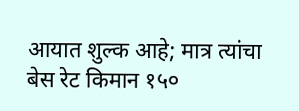आयात शुल्क आहे; मात्र त्यांचा बेस रेट किमान १५०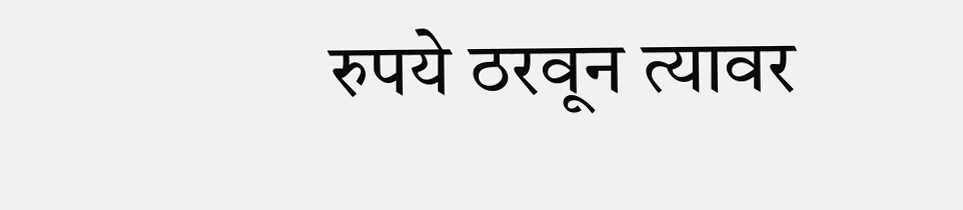रुपये ठरवून त्यावर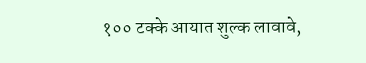१०० टक्के आयात शुल्क लावावे,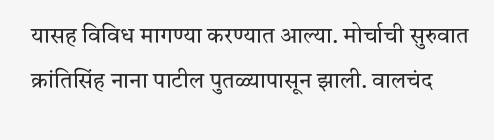यासह विविध मागण्या करण्यात आल्या. मोर्चाची सुरुवात क्रांतिसिंह नाना पाटील पुतळ्यापासून झाली. वालचंद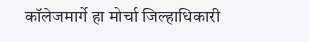कॉलेजमार्गे हा मोर्चा जिल्हाधिकारी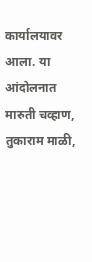कार्यालयावर आला. या आंदोलनात मारुती चव्हाण, तुकाराम माळी,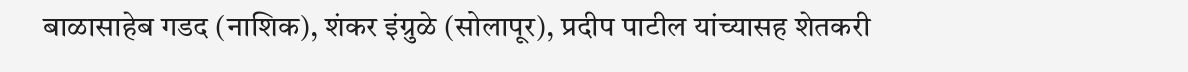बाळासाहेब गडद (नाशिक), शंकर इंग्रुळे (सोलापूर), प्रदीप पाटील यांच्यासह शेतकरी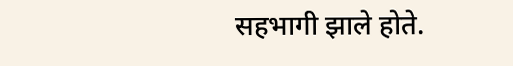सहभागी झाले होते.